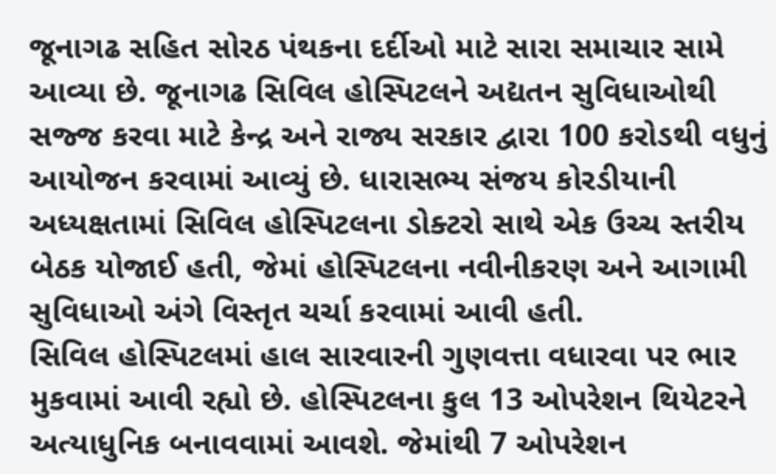જૂનાગઢ સહિત સોરઠ પંથકના દર્દીઓ માટે સારા સમાચાર સામે આવ્યા છે. જૂનાગઢ સિવિલ હોસ્પિટલને અદ્યતન સુવિધાઓથી સજ્જ કરવા માટે કેન્દ્ર અને રાજ્ય સરકાર દ્વારા 100 કરોડથી વધુનું આયોજન કરવામાં આવ્યું છે. ધારાસભ્ય સંજય કોરડીયાની અધ્યક્ષતામાં સિવિલ હોસ્પિટલના ડોક્ટરો સાથે એક ઉચ્ચ સ્તરીય બેઠક યોજાઈ હતી, જેમાં હોસ્પિટલના નવીનીકરણ અને આગામી સુવિધાઓ અંગે વિસ્તૃત ચર્ચા કરવામાં આવી હતી.
સિવિલ હોસ્પિટલમાં હાલ સારવારની ગુણવત્તા વધારવા પર ભાર મુકવામાં આવી રહ્યો છે. હોસ્પિટલના કુલ 13 ઓપરેશન થિયેટરને અત્યાધુનિક બનાવવામાં આવશે. જેમાંથી 7 ઓપરેશન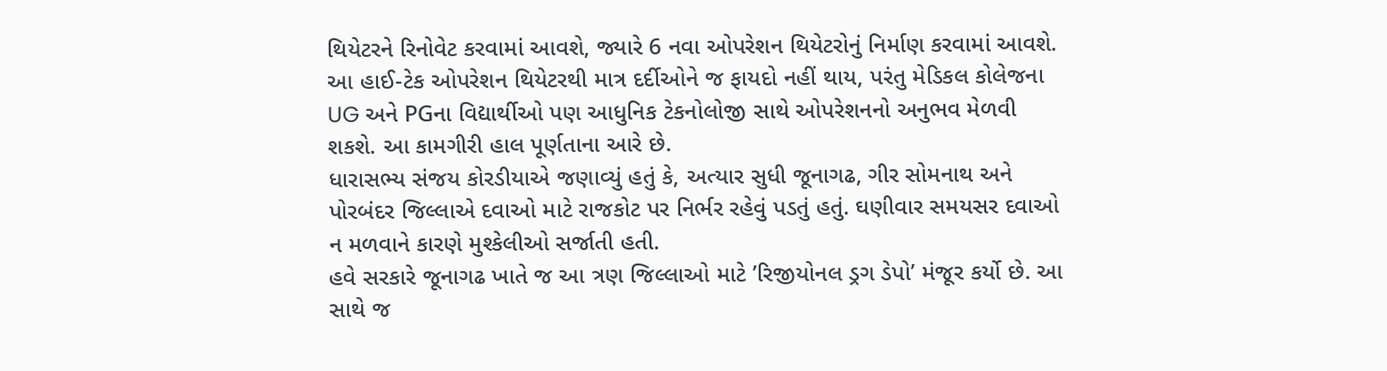થિયેટરને રિનોવેટ કરવામાં આવશે, જ્યારે 6 નવા ઓપરેશન થિયેટરોનું નિર્માણ કરવામાં આવશે.
આ હાઈ-ટેક ઓપરેશન થિયેટરથી માત્ર દર્દીઓને જ ફાયદો નહીં થાય, પરંતુ મેડિકલ કોલેજના UG અને PGના વિદ્યાર્થીઓ પણ આધુનિક ટેકનોલોજી સાથે ઓપરેશનનો અનુભવ મેળવી શકશે. આ કામગીરી હાલ પૂર્ણતાના આરે છે.
ધારાસભ્ય સંજય કોરડીયાએ જણાવ્યું હતું કે, અત્યાર સુધી જૂનાગઢ, ગીર સોમનાથ અને પોરબંદર જિલ્લાએ દવાઓ માટે રાજકોટ પર નિર્ભર રહેવું પડતું હતું. ઘણીવાર સમયસર દવાઓ ન મળવાને કારણે મુશ્કેલીઓ સર્જાતી હતી.
હવે સરકારે જૂનાગઢ ખાતે જ આ ત્રણ જિલ્લાઓ માટે ’રિજીયોનલ ડ્રગ ડેપો’ મંજૂર કર્યો છે. આ સાથે જ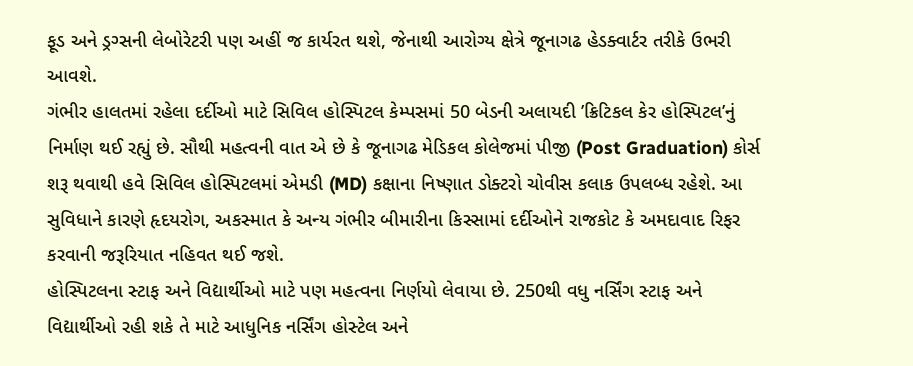ફૂડ અને ડ્રગ્સની લેબોરેટરી પણ અહીં જ કાર્યરત થશે, જેનાથી આરોગ્ય ક્ષેત્રે જૂનાગઢ હેડક્વાર્ટર તરીકે ઉભરી આવશે.
ગંભીર હાલતમાં રહેલા દર્દીઓ માટે સિવિલ હોસ્પિટલ કેમ્પસમાં 50 બેડની અલાયદી ’ક્રિટિકલ કેર હોસ્પિટલ’નું નિર્માણ થઈ રહ્યું છે. સૌથી મહત્વની વાત એ છે કે જૂનાગઢ મેડિકલ કોલેજમાં પીજી (Post Graduation) કોર્સ શરૂ થવાથી હવે સિવિલ હોસ્પિટલમાં એમડી (MD) કક્ષાના નિષ્ણાત ડોક્ટરો ચોવીસ કલાક ઉપલબ્ધ રહેશે. આ સુવિધાને કારણે હૃદયરોગ, અકસ્માત કે અન્ય ગંભીર બીમારીના કિસ્સામાં દર્દીઓને રાજકોટ કે અમદાવાદ રિફર કરવાની જરૂરિયાત નહિવત થઈ જશે.
હોસ્પિટલના સ્ટાફ અને વિદ્યાર્થીઓ માટે પણ મહત્વના નિર્ણયો લેવાયા છે. 250થી વધુ નર્સિંગ સ્ટાફ અને વિદ્યાર્થીઓ રહી શકે તે માટે આધુનિક નર્સિંગ હોસ્ટેલ અને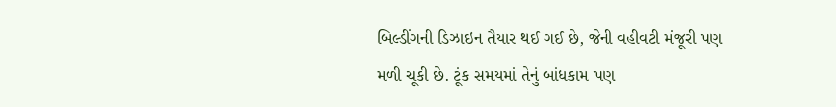બિલ્ડીંગની ડિઝાઇન તૈયાર થઈ ગઈ છે, જેની વહીવટી મંજૂરી પણ મળી ચૂકી છે. ટૂંક સમયમાં તેનું બાંધકામ પણ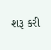શરૂ કરી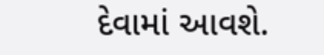દેવામાં આવશે.